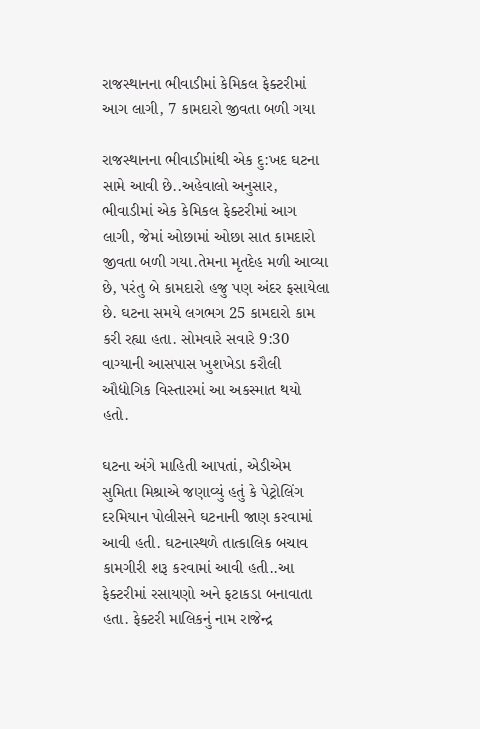રાજસ્થાનના ભીવાડીમાં કેમિકલ ફેક્ટરીમાં આગ લાગી, 7 કામદારો જીવતા બળી ગયા

રાજસ્થાનના ભીવાડીમાંથી એક દુ:ખદ ઘટના સામે આવી છે..અહેવાલો અનુસાર, ભીવાડીમાં એક કેમિકલ ફેક્ટરીમાં આગ લાગી, જેમાં ઓછામાં ઓછા સાત કામદારો જીવતા બળી ગયા.તેમના મૃતદેહ મળી આવ્યા છે, પરંતુ બે કામદારો હજુ પણ અંદર ફસાયેલા છે. ઘટના સમયે લગભગ 25 કામદારો કામ કરી રહ્યા હતા. સોમવારે સવારે 9:30 વાગ્યાની આસપાસ ખુશખેડા કરૌલી ઔદ્યોગિક વિસ્તારમાં આ અકસ્માત થયો હતો.

ઘટના અંગે માહિતી આપતાં, એડીએમ સુમિતા મિશ્રાએ જણાવ્યું હતું કે પેટ્રોલિંગ દરમિયાન પોલીસને ઘટનાની જાણ કરવામાં આવી હતી. ઘટનાસ્થળે તાત્કાલિક બચાવ કામગીરી શરૂ કરવામાં આવી હતી..આ ફેક્ટરીમાં રસાયણો અને ફટાકડા બનાવાતા હતા. ફેક્ટરી માલિકનું નામ રાજેન્દ્ર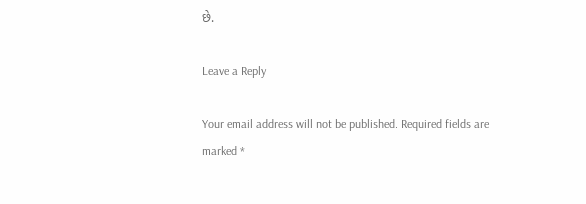છે.

Leave a Reply

Your email address will not be published. Required fields are marked *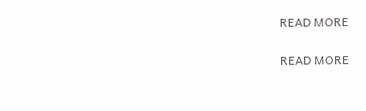READ MORE

READ MORE